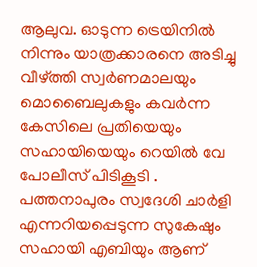ആലുവ. ഓടുന്ന ട്രെയിനിൽ നിന്നും യാത്രക്കാരനെ അടിച്ചു വീഴ്ത്തി സ്വർണമാലയും മൊബൈലുകളും കവർന്ന കേസിലെ പ്രതിയെയും സഹായിയെയും റെയിൽ വേ പോലീസ് പിടികൂടി . പത്തനാപുരം സ്വദേശി ചാർളി എന്നറിയപ്പെടുന്ന സുകേഷും സഹായി എബിയും ആണ്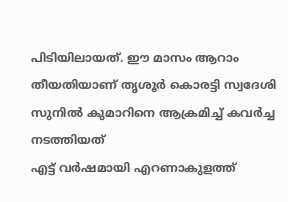പിടിയിലായത്. ഈ മാസം ആറാം തീയതിയാണ് തൃശൂർ കൊരട്ടി സ്വദേശി സുനിൽ കുമാറിനെ ആക്രമിച്ച് കവർച്ച നടത്തിയത്
എട്ട് വർഷമായി എറണാകുളത്ത്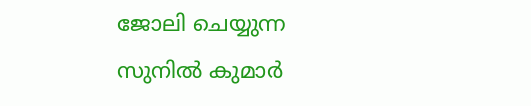ജോലി ചെയ്യുന്ന സുനിൽ കുമാർ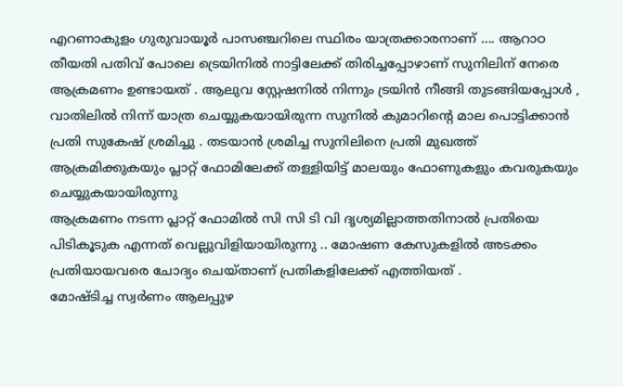എറണാകുളം ഗുരുവായൂർ പാസഞ്ചറിലെ സ്ഥിരം യാത്രക്കാരനാണ് …. ആറാഠ തീയതി പതിവ് പോലെ ട്രെയിനിൽ നാട്ടിലേക്ക് തിരിച്ചപ്പോഴാണ് സുനിലിന് നേരെ ആക്രമണം ഉണ്ടായത് . ആലുവ സ്റ്റേഷനിൽ നിന്നും ട്രയിൻ നീങ്ങി തുടങ്ങിയപ്പോൾ , വാതിലിൽ നിന്ന് യാത്ര ചെയ്യുകയായിരുന്ന സുനിൽ കുമാറിൻ്റെ മാല പൊട്ടിക്കാൻ പ്രതി സുകേഷ് ശ്രമിച്ചു . തടയാൻ ശ്രമിച്ച സുനിലിനെ പ്രതി മുഖത്ത് ആക്രമിക്കുകയും പ്ലാറ്റ് ഫോമിലേക്ക് തള്ളിയിട്ട് മാലയും ഫോണുകളും കവരുകയും ചെയ്യുകയായിരുന്നു
ആക്രമണം നടന്ന പ്ലാറ്റ് ഫോമിൽ സി സി ടി വി ദൃശ്യമില്ലാത്തതിനാൽ പ്രതിയെ പിടികൂടുക എന്നത് വെല്ലുവിളിയായിരുന്നു .. മോഷണ കേസുകളിൽ അടക്കം പ്രതിയായവരെ ചോദ്യം ചെയ്താണ് പ്രതികളിലേക്ക് എത്തിയത് .
മോഷ്ടിച്ച സ്വർണം ആലപ്പുഴ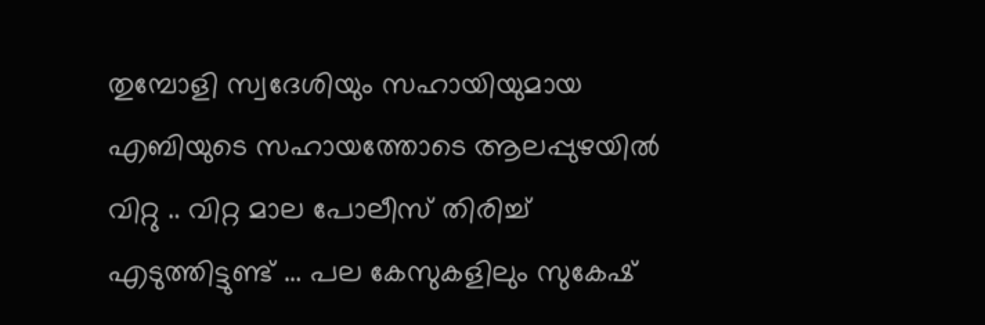തുമ്പോളി സ്വദേശിയും സഹായിയുമായ എബിയുടെ സഹായത്തോടെ ആലപ്പുഴയിൽ വിറ്റു .. വിറ്റ മാല പോലീസ് തിരിച്ച് എടുത്തിട്ടുണ്ട് … പല കേസുകളിലും സുകേഷ്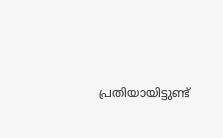പ്രതിയായിട്ടുണ്ട്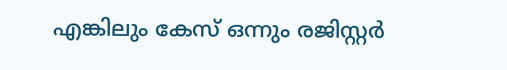എങ്കിലും കേസ് ഒന്നും രജിസ്റ്റർ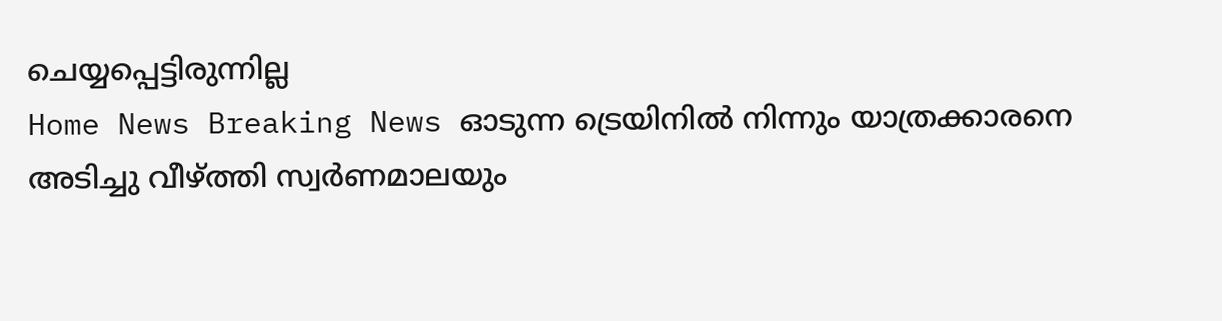ചെയ്യപ്പെട്ടിരുന്നില്ല
Home News Breaking News ഓടുന്ന ട്രെയിനിൽ നിന്നും യാത്രക്കാരനെ അടിച്ചു വീഴ്ത്തി സ്വർണമാലയും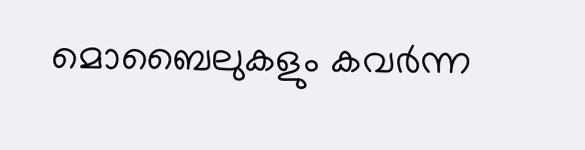മൊബൈലുകളും കവർന്ന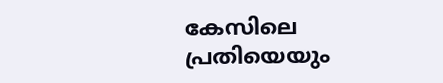കേസിലെ പ്രതിയെയും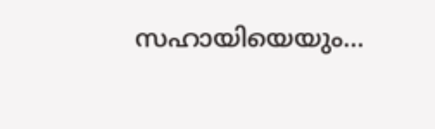സഹായിയെയും...